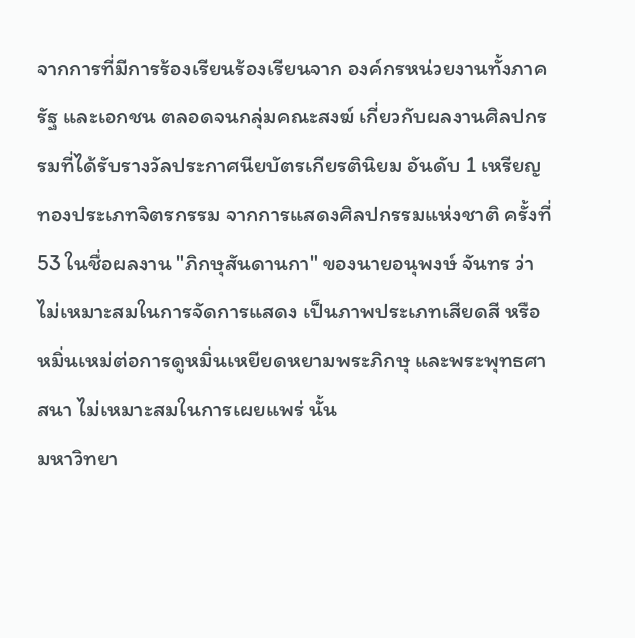จากการที่มีการร้องเรียนร้องเรียนจาก องค์กรหน่วยงานทั้งภาครัฐ และเอกชน ตลอดจนกลุ่มคณะสงฆ์ เกี่ยวกับผลงานศิลปกรรมที่ได้รับรางวัลประกาศนียบัตรเกียรตินิยม อันดับ 1 เหรียญทองประเภทจิตรกรรม จากการแสดงศิลปกรรมแห่งชาติ ครั้งที่ 53 ในชื่อผลงาน "ภิกษุสันดานกา" ของนายอนุพงษ์ จันทร ว่าไม่เหมาะสมในการจัดการแสดง เป็นภาพประเภทเสียดสี หรือหมิ่นเหม่ต่อการดูหมิ่นเหยียดหยามพระภิกษุ และพระพุทธศาสนา ไม่เหมาะสมในการเผยแพร่ นั้น
มหาวิทยา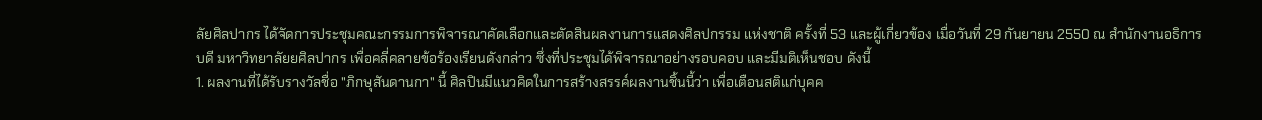ลัยศิลปากร ได้จัดการประชุมคณะกรรมการพิจารณาคัดเลือกและตัดสินผลงานการแสดงศิลปกรรม แห่งชาติ ครั้งที่ 53 และผู้เกี่ยวข้อง เมื่อวันที่ 29 กันยายน 2550 ณ สำนักงานอธิการบดี มหาวิทยาลัยยศิลปากร เพื่อคลี่คลายข้อร้องเรียนดังกล่าว ซึ่งที่ประชุมได้พิจารณาอย่างรอบคอบ และมีมติเห็นชอบ ดังนี้
1. ผลงานที่ได้รับรางวัลชื่อ "ภิกษุสันดานกา" นี้ ศิลปินมีแนวคิดในการสร้างสรรค์ผลงานชิ้นนี้ว่า เพื่อเตือนสติแก่บุคค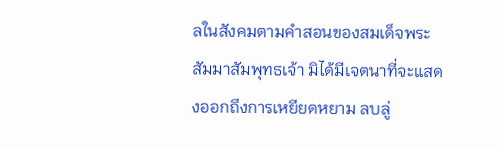ลในสังคมตามคำสอนของสมเด็จพระสัมมาสัมพุทธเจ้า มิได้มีเจตนาที่จะแสดงออกถึงการเหยียดหยาม ลบลู่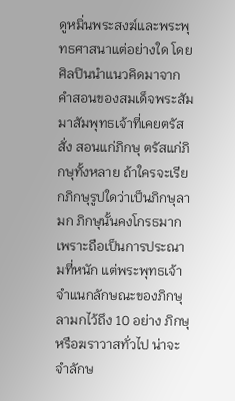ดูหมิ่นพระสงฆ์และพระพุทธศาสนาแต่อย่างใด โดยศิลปินนำแนวคิดมาจากคำสอนของสมเด็จพระสัมมาสัมพุทธเจ้าที่เคยตรัสสั่ง สอนแก่ภิกษุ ตรัสแก่ภิกษุทั้งหลาย ถ้าใครจะเรียกภิกษุรูปใดว่าเป็นภิกษุลามก ภิกษุนั้นคงโกรธมาก เพราะถือเป็นการประณามที่หนัก แต่พระพุทธเจ้าจำแนกลักษณะของภิกษุลามกไว้ถึง 10 อย่าง ภิกษุหรือฆราวาสทั่วไป น่าจะจำลักษ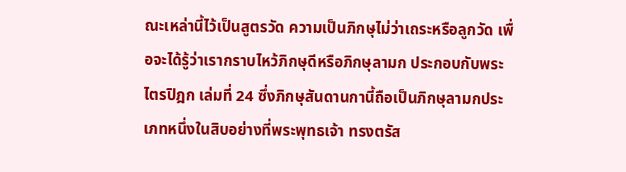ณะเหล่านี้ไว้เป็นสูตรวัด ความเป็นภิกษุไม่ว่าเถระหรือลูกวัด เพื่อจะได้รู้ว่าเรากราบไหว้ภิกษุดีหรือภิกษุลามก ประกอบกับพระไตรปิฎก เล่มที่ 24 ซึ่งภิกษุสันดานกานี้ถือเป็นภิกษุลามกประเภทหนึ่งในสิบอย่างที่พระพุทธเจ้า ทรงตรัส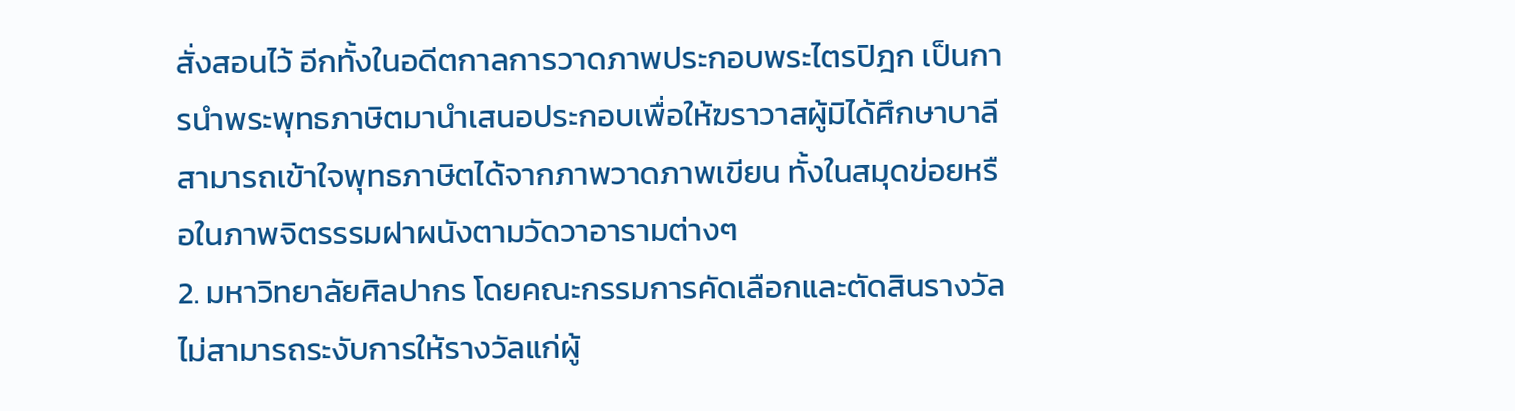สั่งสอนไว้ อีกทั้งในอดีตกาลการวาดภาพประกอบพระไตรปิฎก เป็นการนำพระพุทธภาษิตมานำเสนอประกอบเพื่อให้ฆราวาสผู้มิได้ศึกษาบาลี สามารถเข้าใจพุทธภาษิตได้จากภาพวาดภาพเขียน ทั้งในสมุดข่อยหรือในภาพจิตรรรมฝาผนังตามวัดวาอารามต่างๆ
2. มหาวิทยาลัยศิลปากร โดยคณะกรรมการคัดเลือกและตัดสินรางวัลไม่สามารถระงับการให้รางวัลแก่ผู้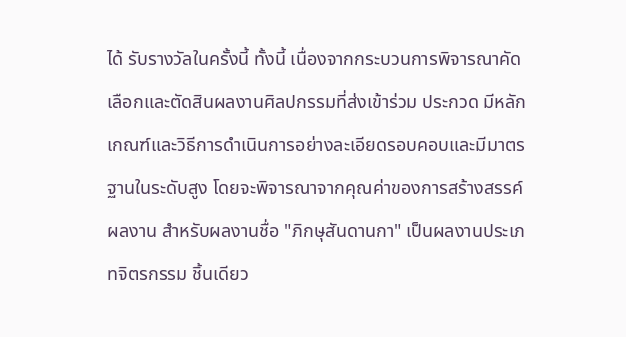ได้ รับรางวัลในครั้งนี้ ทั้งนี้ เนื่องจากกระบวนการพิจารณาคัดเลือกและตัดสินผลงานศิลปกรรมที่ส่งเข้าร่วม ประกวด มีหลักเกณฑ์และวิธีการดำเนินการอย่างละเอียดรอบคอบและมีมาตรฐานในระดับสูง โดยจะพิจารณาจากคุณค่าของการสร้างสรรค์ผลงาน สำหรับผลงานชื่อ "ภิกษุสันดานกา" เป็นผลงานประเภทจิตรกรรม ชิ้นเดียว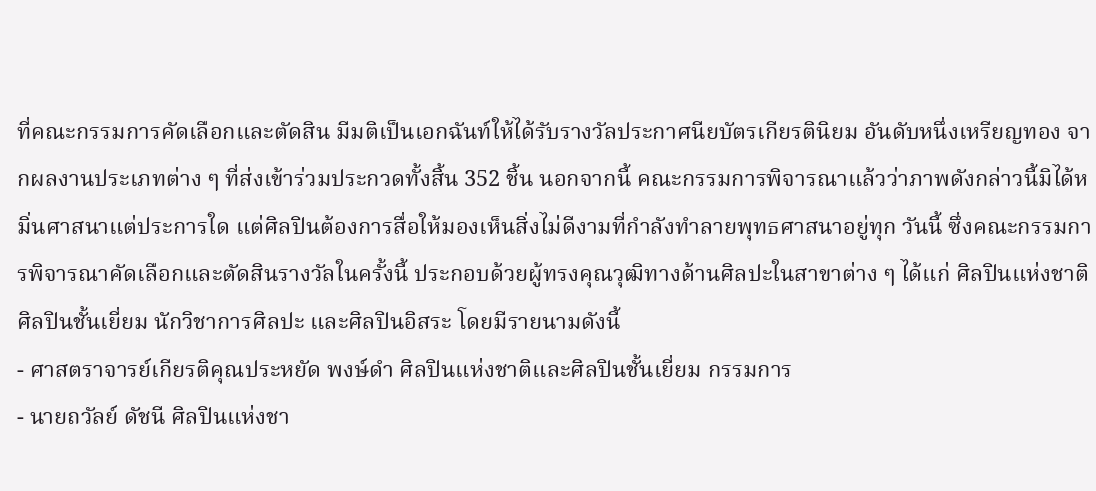ที่คณะกรรมการคัดเลือกและตัดสิน มีมติเป็นเอกฉันท์ให้ได้รับรางวัลประกาศนียบัตรเกียรตินิยม อันดับหนึ่งเหรียญทอง จากผลงานประเภทต่าง ๆ ที่ส่งเข้าร่วมประกวดทั้งสิ้น 352 ชิ้น นอกจากนี้ คณะกรรมการพิจารณาแล้วว่าภาพดังกล่าวนี้มิได้หมิ่นศาสนาแต่ประการใด แต่ศิลปินต้องการสื่อให้มองเห็นสิ่งไม่ดีงามที่กำลังทำลายพุทธศาสนาอยู่ทุก วันนี้ ซึ่งคณะกรรมการพิจารณาคัดเลือกและตัดสินรางวัลในครั้งนี้ ประกอบด้วยผู้ทรงคุณวุฒิทางด้านศิลปะในสาขาต่าง ๆ ได้แก่ ศิลปินแห่งชาติ ศิลปินชั้นเยี่ยม นักวิชาการศิลปะ และศิลปินอิสระ โดยมีรายนามดังนี้
- ศาสตราจารย์เกียรติคุณประหยัด พงษ์ดำ ศิลปินแห่งชาติและศิลปินชั้นเยี่ยม กรรมการ
- นายถวัลย์ ดัชนี ศิลปินแห่งชา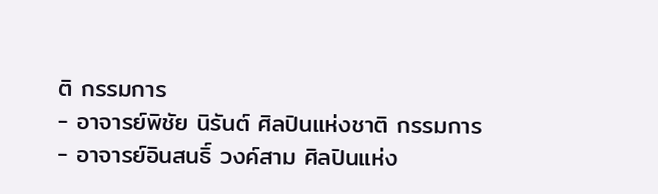ติ กรรมการ
- อาจารย์พิชัย นิรันต์ ศิลปินแห่งชาติ กรรมการ
- อาจารย์อินสนธิ์ วงค์สาม ศิลปินแห่ง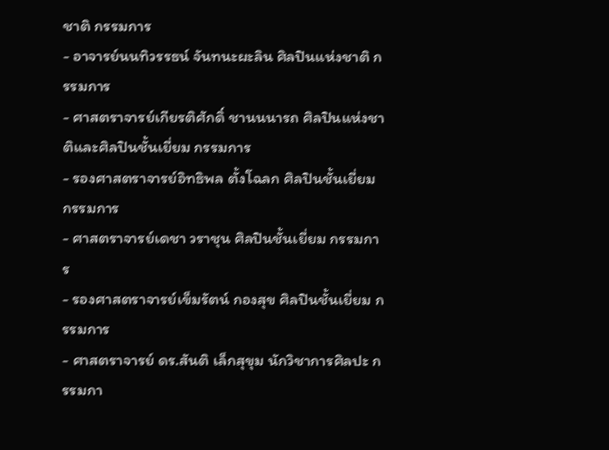ชาติ กรรมการ
- อาจารย์นนทิวรรธน์ จันทนะผะลิน ศิลปินแห่งชาติ กรรมการ
- ศาสตราจารย์เกียรติศักดิ์ ชานนนารถ ศิลปินแห่งชาติและศิลปินชั้นเยี่ยม กรรมการ
- รองศาสตราจารย์อิทธิพล ตั้งโฉลก ศิลปินชั้นเยี่ยม กรรมการ
- ศาสตราจารย์เดชา วราชุน ศิลปินชั้นเยี่ยม กรรมการ
- รองศาสตราจารย์เข็มรัตน์ กองสุข ศิลปินชั้นเยี่ยม กรรมการ
- ศาสตราจารย์ ดร.สันติ เล็กสุขุม นักวิชาการศิลปะ กรรมกา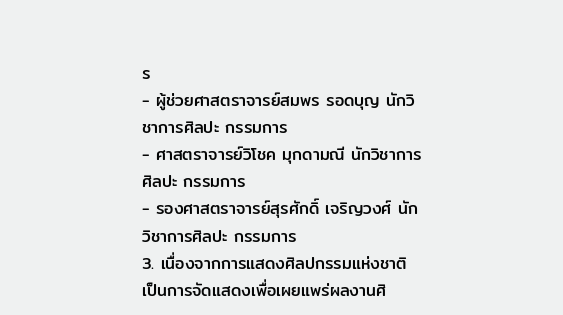ร
- ผู้ช่วยศาสตราจารย์สมพร รอดบุญ นักวิชาการศิลปะ กรรมการ
- ศาสตราจารย์วิโชค มุกดามณี นักวิชาการศิลปะ กรรมการ
- รองศาสตราจารย์สุรศักดิ์ เจริญวงศ์ นักวิชาการศิลปะ กรรมการ
3. เนื่องจากการแสดงศิลปกรรมแห่งชาติ เป็นการจัดแสดงเพื่อเผยแพร่ผลงานศิ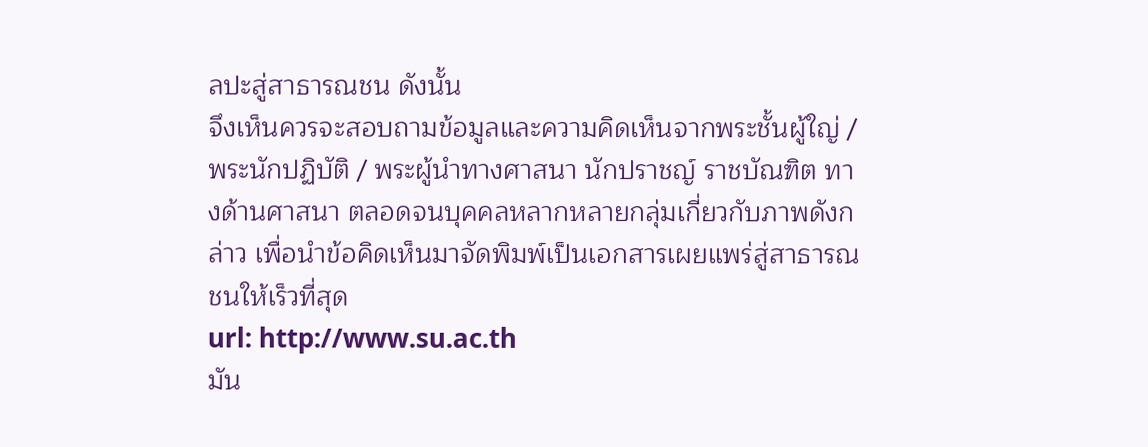ลปะสู่สาธารณชน ดังนั้น
จึงเห็นควรจะสอบถามข้อมูลและความคิดเห็นจากพระชั้นผู้ใญ่ / พระนักปฏิบัติ / พระผู้นำทางศาสนา นักปราชญ์ ราชบัณฑิต ทางด้านศาสนา ตลอดจนบุคคลหลากหลายกลุ่มเกี่ยวกับภาพดังกล่าว เพื่อนำข้อคิดเห็นมาจัดพิมพ์เป็นเอกสารเผยแพร่สู่สาธารณชนให้เร็วที่สุด
url: http://www.su.ac.th
มัน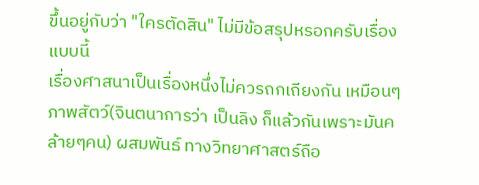ขึ้นอยู่กับว่า "ใครตัดสิน" ไม่มีข้อสรุปหรอกครับเรื่องแบบนี้
เรื่องศาสนาเป็นเรื่องหนึ่งไม่ควรถกเถียงกัน เหมือนๆ ภาพสัตว์(จินตนาการว่า เป็นลิง ก็แล้วกันเพราะมันคล้ายๆคน) ผสมพันธ์ ทางวิทยาศาสตร์ถือ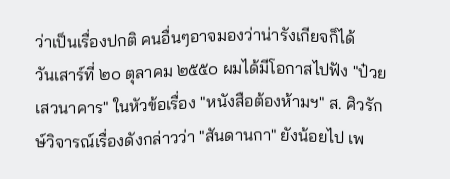ว่าเป็นเรื่องปกติ คนอื่นๆอาจมองว่าน่ารังเกียจก็ได้
วันเสาร์ที่ ๒๐ ตุลาคม ๒๕๕๐ ผมได้มีโอกาสไปฟัง "ป๋วยเสวนาคาร" ในหัวข้อเรื่อง "หนังสือต้องห้ามฯ" ส. ศิวรักษ์วิจารณ์เรื่องดังกล่าวว่า "สันดานกา" ยังน้อยไป เพ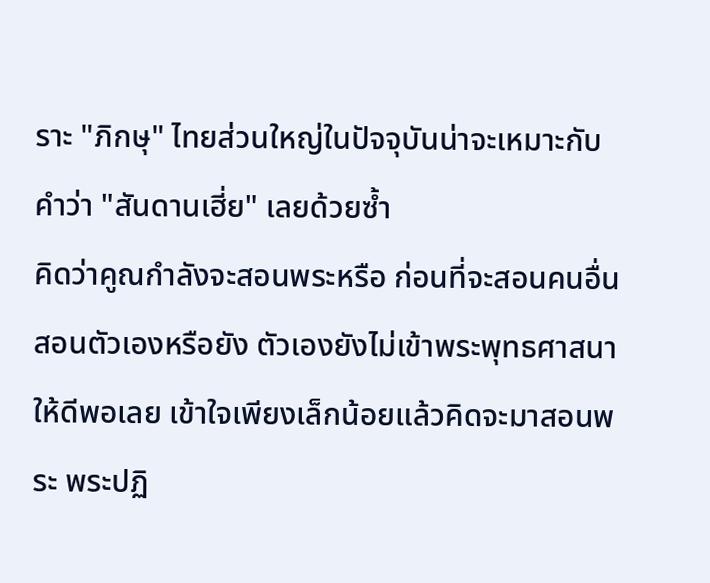ราะ "ภิกษุ" ไทยส่วนใหญ่ในปัจจุบันน่าจะเหมาะกับคำว่า "สันดานเฮี่ย" เลยด้วยซ้ำ
คิดว่าคูณกำลังจะสอนพระหรือ ก่อนที่จะสอนคนอื่นสอนตัวเองหรือยัง ตัวเองยังไม่เข้าพระพุทธศาสนาให้ดีพอเลย เข้าใจเพียงเล็กน้อยแล้วคิดจะมาสอนพระ พระปฏิ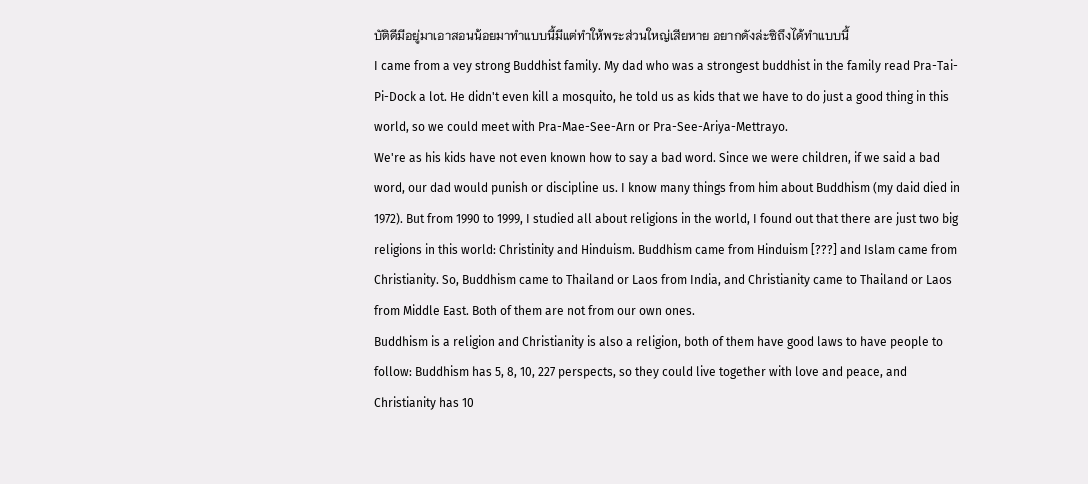บัติดีมีอยู่มาเอาสอนน้อยมาทำแบบนี้มีแต่ทำให้พระส่วนใหญ่เสียหาย อยากดังล่ะซิถึงได้ทำแบบนี้
I came from a vey strong Buddhist family. My dad who was a strongest buddhist in the family read Pra-Tai-Pi-Dock a lot. He didn't even kill a mosquito, he told us as kids that we have to do just a good thing in this world, so we could meet with Pra-Mae-See-Arn or Pra-See-Ariya-Mettrayo.
We're as his kids have not even known how to say a bad word. Since we were children, if we said a bad word, our dad would punish or discipline us. I know many things from him about Buddhism (my daid died in 1972). But from 1990 to 1999, I studied all about religions in the world, I found out that there are just two big religions in this world: Christinity and Hinduism. Buddhism came from Hinduism [???] and Islam came from Christianity. So, Buddhism came to Thailand or Laos from India, and Christianity came to Thailand or Laos from Middle East. Both of them are not from our own ones.
Buddhism is a religion and Christianity is also a religion, both of them have good laws to have people to follow: Buddhism has 5, 8, 10, 227 perspects, so they could live together with love and peace, and Christianity has 10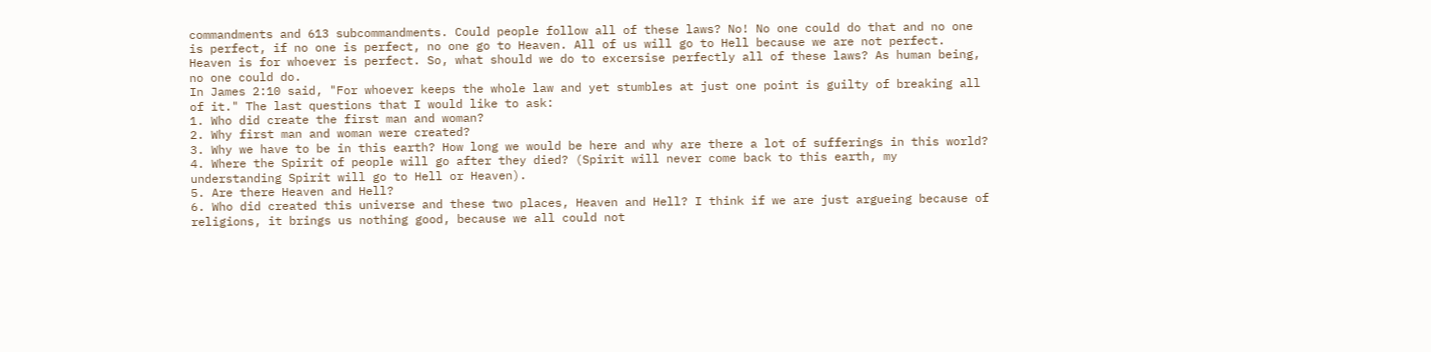commandments and 613 subcommandments. Could people follow all of these laws? No! No one could do that and no one is perfect, if no one is perfect, no one go to Heaven. All of us will go to Hell because we are not perfect. Heaven is for whoever is perfect. So, what should we do to excersise perfectly all of these laws? As human being, no one could do.
In James 2:10 said, "For whoever keeps the whole law and yet stumbles at just one point is guilty of breaking all of it." The last questions that I would like to ask:
1. Who did create the first man and woman?
2. Why first man and woman were created?
3. Why we have to be in this earth? How long we would be here and why are there a lot of sufferings in this world?
4. Where the Spirit of people will go after they died? (Spirit will never come back to this earth, my understanding Spirit will go to Hell or Heaven).
5. Are there Heaven and Hell?
6. Who did created this universe and these two places, Heaven and Hell? I think if we are just argueing because of religions, it brings us nothing good, because we all could not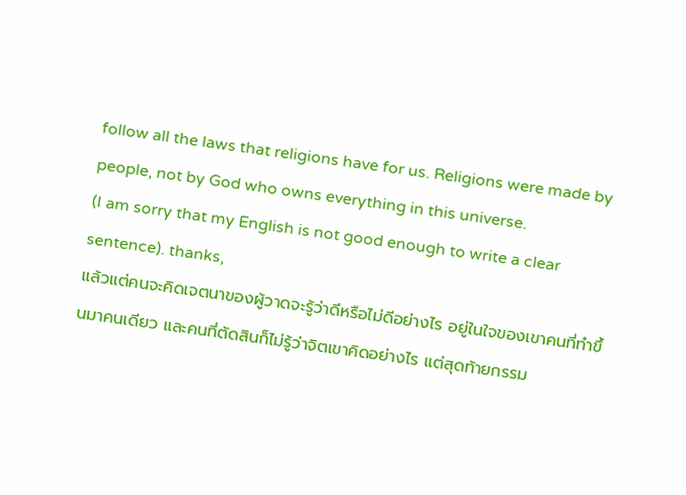follow all the laws that religions have for us. Religions were made by people, not by God who owns everything in this universe.
(I am sorry that my English is not good enough to write a clear sentence). thanks,
แล้วแต่คนจะคิดเจตนาของผู้วาดจะรู้ว่าดีหรือไม่ดีอย่างไร อยู่ในใจของเขาคนที่ทำขึ้นมาคนเดียว และคนที่ตัดสินก็ไม่รู้ว่าจิตเขาคิดอย่างไร แต่สุดท้ายกรรม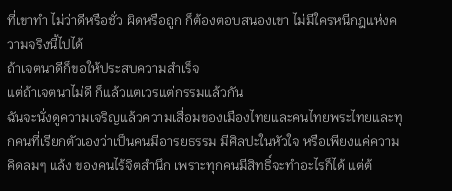ที่เขาทำ ไม่ว่าดีหรือชั่ว ผิดหรือถูก ก็ต้องตอบสนองเขา ไม่มีใครหนีกฎแห่งความจริงนี้ไปได้
ถ้าเจตนาดีก็ขอให้ประสบความสำเร็จ
แต่ถ้าเจตนาไม่ดี ก็แล้วแตเวรแต่กรรมแล้วกัน
ฉันจะนั่งดูความเจริญแล้วความเสื่อมของเมืองไทยและคนไทยพระไทยและทุกคนที่เรียกตัวเองว่าเป็นคนมีอารยธรรม มีศิลปะในหัวใจ หรือเพียงแค่ความคิดลมๆ แล้ง ของคนไร้จิตสำนึก เพราะทุกคนมีสิทธิ์จะทำอะไรก็ได้ แต่ต้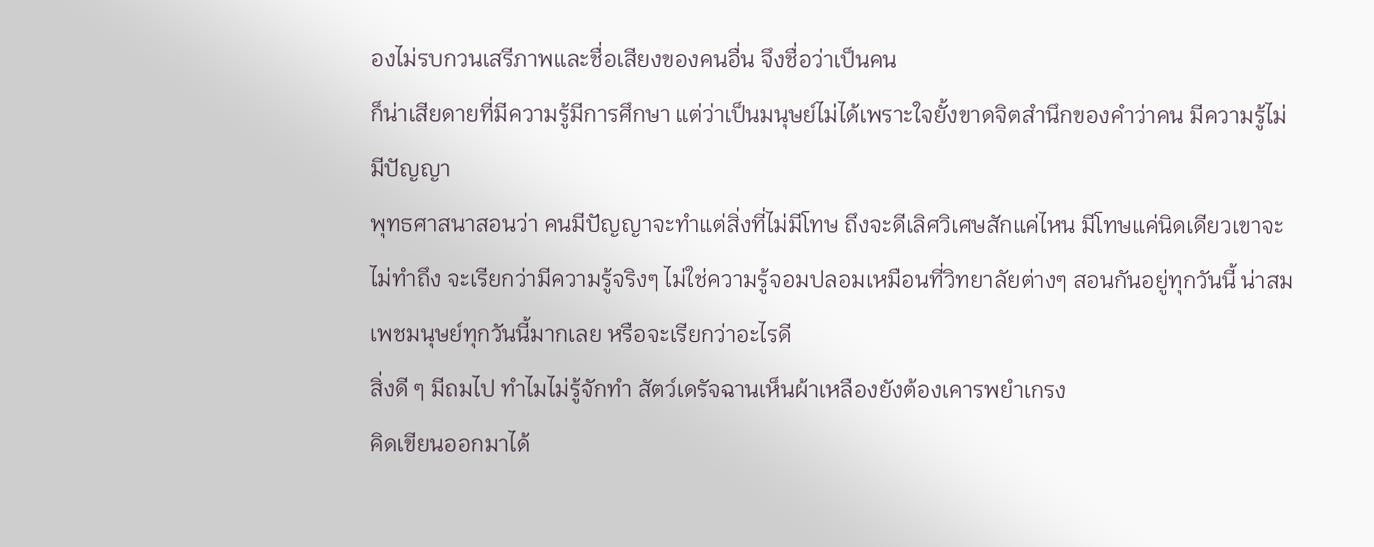องไม่รบกวนเสรีภาพและชื่อเสียงของคนอื่น จึงชื่อว่าเป็นคน
ก็น่าเสียดายที่มีความรู้มีการศึกษา แต่ว่าเป็นมนุษย์ไม่ได้เพราะใจยั้งขาดจิตสำนึกของคำว่าคน มีความรู้ไม่มีปัญญา
พุทธศาสนาสอนว่า คนมีปัญญาจะทำแต่สิ่งที่ไม่มีโทษ ถึงจะดีเลิศวิเศษสักแค่ไหน มีโทษแค่นิดเดียวเขาจะไม่ทำถึง จะเรียกว่ามีความรู้จริงๆ ไม่ใช่ความรู้จอมปลอมเหมือนที่วิทยาลัยต่างๆ สอนกันอยู่ทุกวันนี้ น่าสมเพชมนุษย์ทุกวันนี้มากเลย หรือจะเรียกว่าอะไรดี
สิ่งดี ๆ มีถมไป ทำไมไม่รู้จักทำ สัตว์เดรัจฉานเห็นผ้าเหลืองยังต้องเคารพยำเกรง
คิดเขียนออกมาได้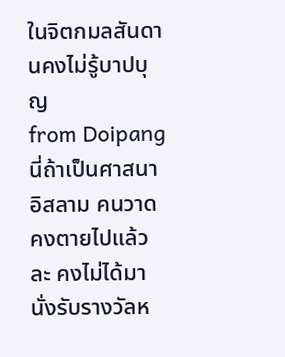ในจิตกมลสันดานคงไม่รู้บาปบุญ
from Doipang
นี่ถ้าเป็นศาสนาอิสลาม คนวาดคงตายไปแล้วละ คงไม่ได้มานั่งรับรางวัลห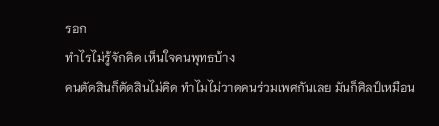รอก
ทำไรไม่รู้จักคิด เห็นใจคนพุทธบ้าง
คนตัดสินก็ตัดสินไม่คิด ทำไมไม่วาดคนร่วมเพศกันเลย มันก็ศิลป์เหมือน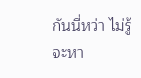กันนี่หว่า ไม่รู้จะหา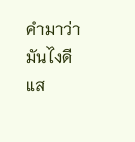คำมาว่ามันไงดี
แส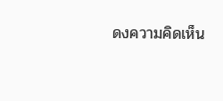ดงความคิดเห็น